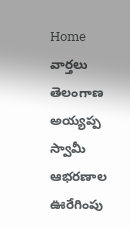Home వార్తలు తెలంగాణ అయ్యప్ప స్వామీ ఆభరణాల ఊరేగింపు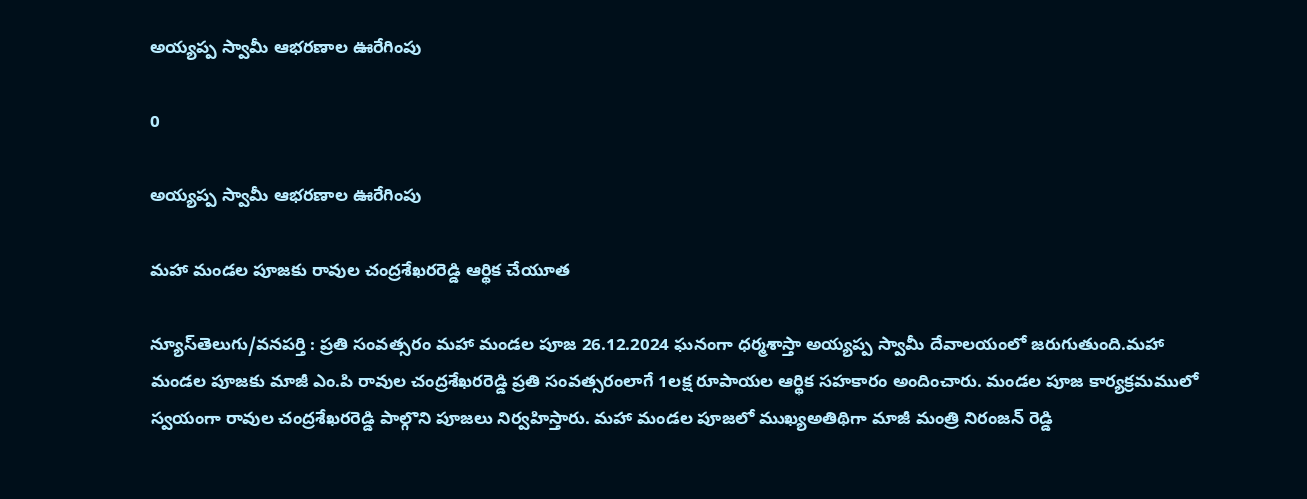అయ్యప్ప స్వామీ ఆభరణాల ఊరేగింపు

0

అయ్యప్ప స్వామీ ఆభరణాల ఊరేగింపు

మహా మండల పూజకు రావుల చంద్రశేఖరరెడ్డి ఆర్థిక చేయూత

న్యూస్‌తెలుగు/వనపర్తి : ప్రతి సంవత్సరం మహా మండల పూజ 26.12.2024 ఘనంగా ధర్మశాస్తా అయ్యప్ప స్వామీ దేవాలయంలో జరుగుతుంది.మహా మండల పూజకు మాజీ ఎం.పి రావుల చంద్రశేఖరరెడ్డి ప్రతి సంవత్సరంలాగే 1లక్ష రూపాయల ఆర్థిక సహకారం అందించారు. మండల పూజ కార్యక్రమములో స్వయంగా రావుల చంద్రశేఖరరెడ్డి పాల్గొని పూజలు నిర్వహిస్తారు. మహా మండల పూజలో ముఖ్యఅతిథిగా మాజీ మంత్రి నిరంజన్ రెడ్డి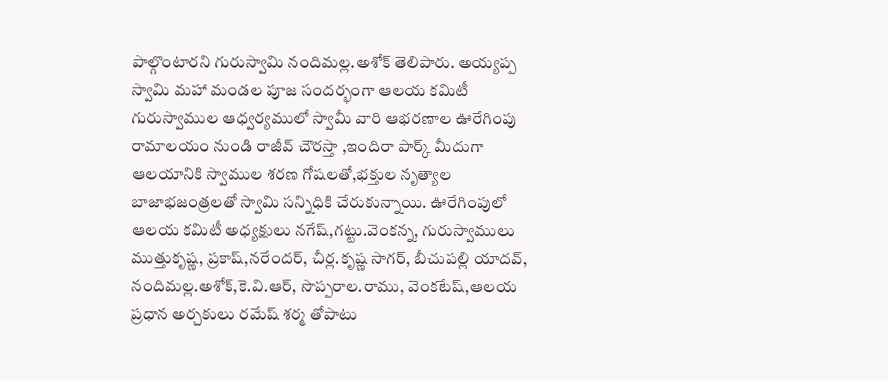పాల్గొంటారని గురుస్వామి నందిమల్ల.అశోక్ తెలిపారు. అయ్యప్ప స్వామి మహా మండల పూజ సందర్భంగా ఆలయ కమిటీ గురుస్వాముల ఆధ్వర్యములో స్వామీ వారి ఆభరణాల ఊరేగింపు రామాలయం నుండి రాజీవ్ చౌరస్తా ,ఇందిరా పార్క్ మీదుగా ఆలయానికి స్వాముల శరణ గోషలతో,భక్తుల నృత్యాల బాజాభజంత్రలతో స్వామి సన్నిధికి చేరుకున్నాయి. ఊరేగింపులో ఆలయ కమిటీ అధ్యక్షులు నగేష్,గట్టు.వెంకన్న, గురుస్వాములు ముత్తుకృష్ణ, ప్రకాష్,నరేందర్, చీర్ల.కృష్ణ సాగర్, బీచుపల్లి యాదవ్, నందిమల్ల.అశోక్,కె.వి.ఆర్, సొప్పరాల.రాము, వెంకటేష్,ఆలయ ప్రధాన అర్చకులు రమేష్ శర్మ తోపాటు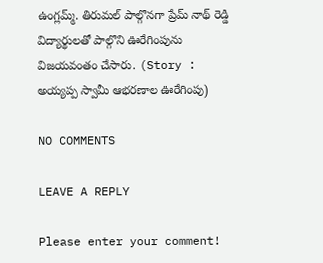ఉంగ్లమ్మ్. తిరుమల్ పాల్గొనగా ప్రేమ్ నాథ్ రెడ్డి విద్యార్థులతో పాల్గొని ఊరేగింపును విజయవంతం చేసారు. (Story : అయ్యప్ప స్వామీ ఆభరణాల ఊరేగింపు)

NO COMMENTS

LEAVE A REPLY

Please enter your comment!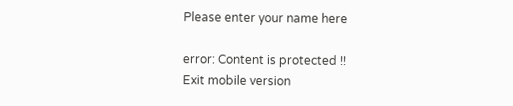Please enter your name here

error: Content is protected !!
Exit mobile version